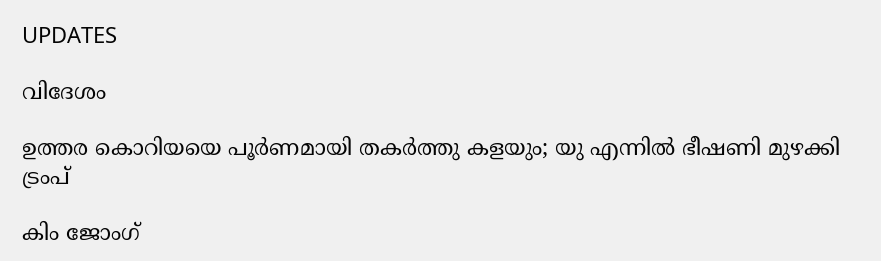UPDATES

വിദേശം

ഉത്തര കൊറിയയെ പൂര്‍ണമായി തകര്‍ത്തു കളയും; യു എന്നില്‍ ഭീഷണി മുഴക്കി ട്രംപ്

കിം ജോംഗ്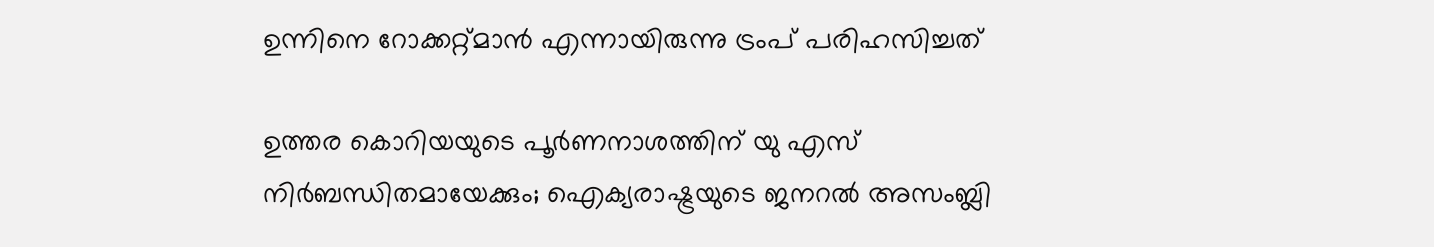ഉന്നിനെ റോക്കറ്റ്മാന്‍ എന്നായിരുന്നു ട്രംപ് പരിഹസിച്ചത്‌

ഉത്തര കൊറിയയുടെ പൂര്‍ണനാശത്തിന് യു എസ് നിര്‍ബന്ധിതമായേക്കും; ഐക്യരാഷ്ട്രയുടെ ജനറല്‍ അസംബ്ലി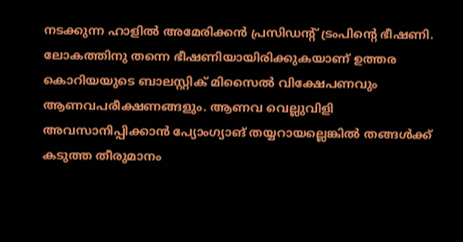നടക്കുന്ന ഹാളില്‍ അമേരിക്കന്‍ പ്രസിഡന്റ് ട്രംപിന്റെ ഭീഷണി. ലോകത്തിനു തന്നെ ഭീഷണിയായിരിക്കുകയാണ് ഉത്തര കൊറിയയുടെ ബാലസ്റ്റിക് മിസൈല്‍ വിക്ഷേപണവും ആണവപരീക്ഷണങ്ങളും. ആണവ വെല്ലുവിളി അവസാനിപ്പിക്കാന്‍ പ്യോംഗ്യാങ് തയ്യറായല്ലെങ്കില്‍ തങ്ങള്‍ക്ക് കടുത്ത തീരുമാനം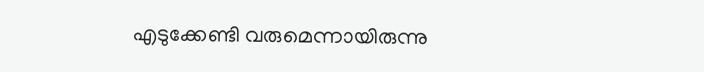എടുക്കേണ്ടി വരുമെന്നായിരുന്നു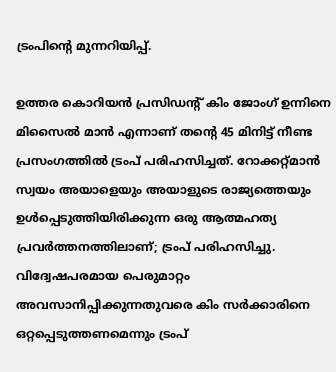ട്രംപിന്റെ മുന്നറിയിപ്പ്.

ഉത്തര കൊറിയന്‍ പ്രസിഡന്റ് കിം ജോംഗ് ഉന്നിനെ മിസൈല്‍ മാന്‍ എന്നാണ് തന്റെ 45 മിനിട്ട് നീണ്ട പ്രസംഗത്തില്‍ ട്രംപ് പരിഹസിച്ചത്. റോക്കറ്റ്മാന്‍ സ്വയം അയാളെയും അയാളുടെ രാജ്യത്തെയും ഉള്‍പ്പെടുത്തിയിരിക്കുന്ന ഒരു ആത്മഹത്യ പ്രവര്‍ത്തനത്തിലാണ്; ട്രംപ് പരിഹസിച്ചു. വിദ്വേഷപരമായ പെരുമാറ്റം അവസാനിപ്പിക്കുന്നതുവരെ കിം സര്‍ക്കാരിനെ ഒറ്റപ്പെടുത്തണമെന്നും ട്രംപ്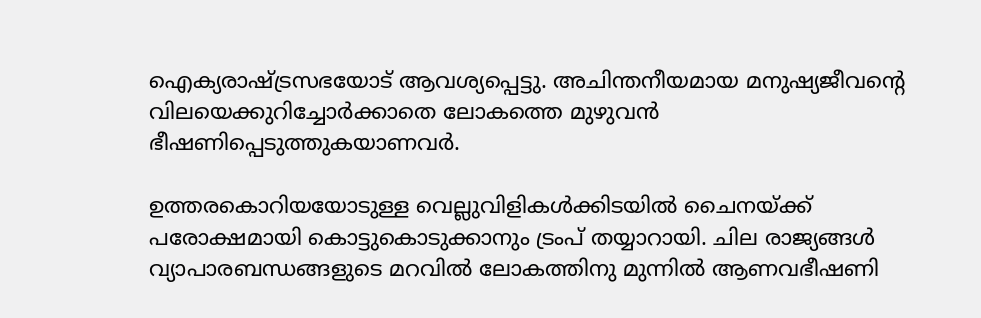ഐക്യരാഷ്ട്രസഭയോട് ആവശ്യപ്പെട്ടു. അചിന്തനീയമായ മനുഷ്യജീവന്റെ വിലയെക്കുറിച്ചോര്‍ക്കാതെ ലോകത്തെ മുഴുവന്‍ ഭീഷണിപ്പെടുത്തുകയാണവര്‍.

ഉത്തരകൊറിയയോടുള്ള വെല്ലുവിളികള്‍ക്കിടയില്‍ ചൈനയ്ക്ക് പരോക്ഷമായി കൊട്ടുകൊടുക്കാനും ട്രംപ് തയ്യാറായി. ചില രാജ്യങ്ങള്‍ വ്യാപാരബന്ധങ്ങളുടെ മറവില്‍ ലോകത്തിനു മുന്നില്‍ ആണവഭീഷണി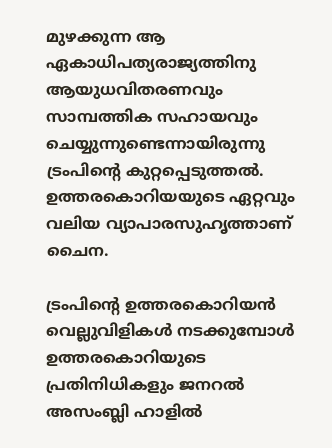മുഴക്കുന്ന ആ ഏകാധിപത്യരാജ്യത്തിനു ആയുധവിതരണവും സാമ്പത്തിക സഹായവും ചെയ്യുന്നുണ്ടെന്നായിരുന്നു ട്രംപിന്റെ കുറ്റപ്പെടുത്തല്‍. ഉത്തരകൊറിയയുടെ ഏറ്റവും വലിയ വ്യാപാരസുഹൃത്താണ് ചൈന.

ട്രംപിന്റെ ഉത്തരകൊറിയന്‍ വെല്ലുവിളികള്‍ നടക്കുമ്പോള്‍ ഉത്തരകൊറിയുടെ പ്രതിനിധികളും ജനറല്‍ അസംബ്ലി ഹാളില്‍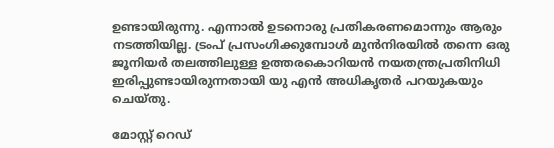ഉണ്ടായിരുന്നു. എന്നാല്‍ ഉടനൊരു പ്രതികരണമൊന്നും ആരും നടത്തിയില്ല. ട്രംപ് പ്രസംഗിക്കുമ്പോള്‍ മുന്‍നിരയില്‍ തന്നെ ഒരു ജൂനിയര്‍ തലത്തിലുള്ള ഉത്തരകൊറിയന്‍ നയതന്ത്രപ്രതിനിധി ഇരിപ്പുണ്ടായിരുന്നതായി യു എന്‍ അധികൃതര്‍ പറയുകയും ചെയ്തു.

മോസ്റ്റ് റെഡ്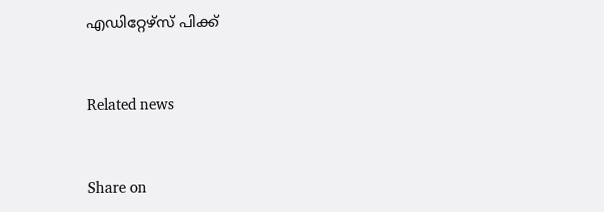എഡിറ്റേഴ്സ് പിക്ക്


Related news


Share on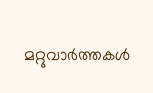മറ്റുവാര്‍ത്തകള്‍